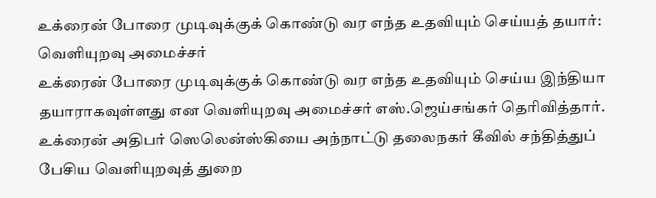உக்ரைன் போரை முடிவுக்குக் கொண்டு வர எந்த உதவியும் செய்யத் தயார்: வெளியுறவு அமைச்சர்
உக்ரைன் போரை முடிவுக்குக் கொண்டு வர எந்த உதவியும் செய்ய இந்தியா தயாராகவுள்ளது என வெளியுறவு அமைச்சர் எஸ்.ஜெய்சங்கர் தெரிவித்தார்.
உக்ரைன் அதிபர் ஸெலென்ஸ்கியை அந்நாட்டு தலைநகர் கீவில் சந்தித்துப் பேசிய வெளியுறவுத் துறை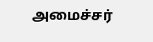அமைச்சர்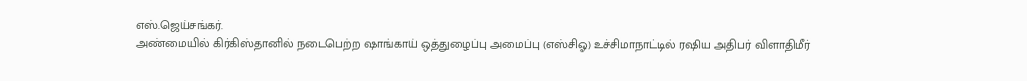எஸ்.ஜெய்சங்கர்.
அண்மையில் கிர்கிஸ்தானில் நடைபெற்ற ஷாங்காய் ஒத்துழைப்பு அமைப்பு (எஸ்சிஓ) உச்சிமாநாட்டில் ரஷிய அதிபர் விளாதிமீர்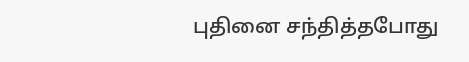புதினை சந்தித்தபோது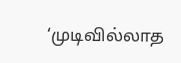‘முடிவில்லாத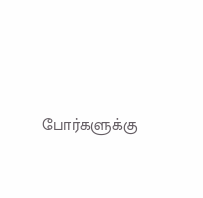போர்களுக்கு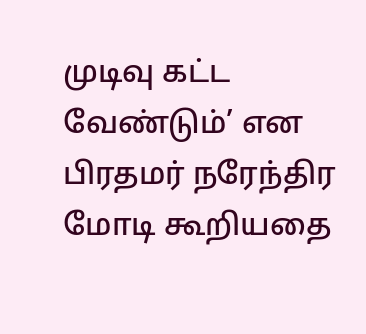முடிவு கட்ட வேண்டும்’ என பிரதமர் நரேந்திர மோடி கூறியதை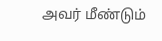அவர் மீண்டும்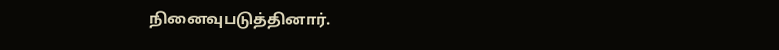நினைவுபடுத்தினார்.